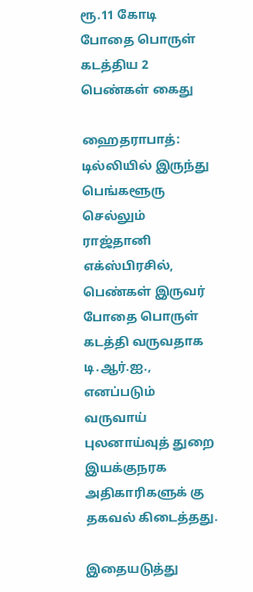ரூ.11 கோடி போதை பொருள் கடத்திய 2 பெண்கள் கைது

ஹைதராபாத்: டில்லியில் இருந்து பெங்களூரு செல்லும் ராஜ்தானி எக்ஸ்பிரசில், பெண்கள் இருவர் போதை பொருள் கடத்தி வருவதாக டி.ஆர்.ஐ., எனப்படும் வருவாய் புலனாய்வுத் துறை இயக்குநரக அதிகாரிகளுக் கு தகவல் கிடைத்தது.

இதையடுத்து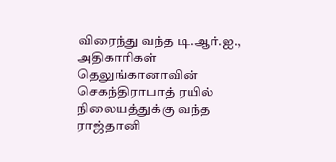விரைந்து வந்த டி.ஆர்.ஐ., அதிகாரிகள் தெலுங்கானாவின் செகந்திராபாத் ரயில் நிலையத்துக்கு வந்த ராஜ்தானி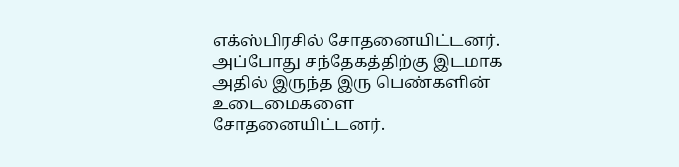எக்ஸ்பிரசில் சோதனையிட்டனர். அப்போது சந்தேகத்திற்கு இடமாக அதில் இருந்த இரு பெண்களின் உடைமைகளை சோதனையிட்டனர்.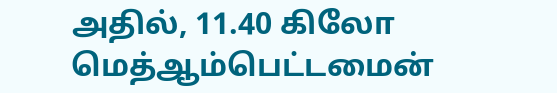அதில், 11.40 கிலோ மெத்ஆம்பெட்டமைன்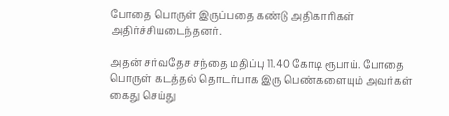போதை பொருள் இருப்பதை கண்டு அதிகாரிகள் அதிர்ச்சியடைந்தனர்.

அதன் சர்வதேச சந்தை மதிப்பு 11.40 கோடி ரூபாய். போதை பொருள் கடத்தல் தொடர்பாக இரு பெண்களையும் அவர்கள் கைது செய்து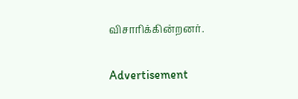விசாரிக்கின்றனர்.

Advertisement